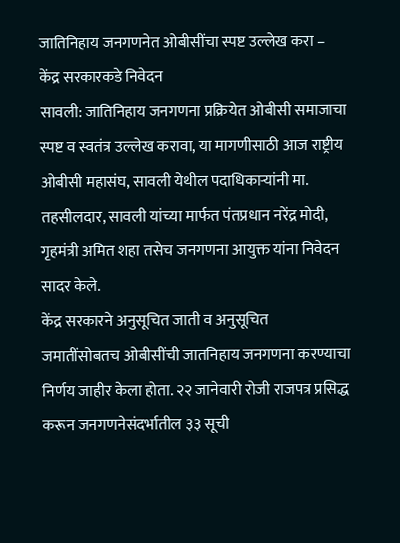जातिनिहाय जनगणनेत ओबीसींचा स्पष्ट उल्लेख करा – केंद्र सरकारकडे निवेदन
सावली: जातिनिहाय जनगणना प्रक्रियेत ओबीसी समाजाचा स्पष्ट व स्वतंत्र उल्लेख करावा, या मागणीसाठी आज राष्ट्रीय ओबीसी महासंघ, सावली येथील पदाधिकाऱ्यांनी मा. तहसीलदार, सावली यांच्या मार्फत पंतप्रधान नरेंद्र मोदी, गृहमंत्री अमित शहा तसेच जनगणना आयुक्त यांना निवेदन सादर केले.
केंद्र सरकारने अनुसूचित जाती व अनुसूचित जमातींसोबतच ओबीसींची जातनिहाय जनगणना करण्याचा निर्णय जाहीर केला होता. २२ जानेवारी रोजी राजपत्र प्रसिद्ध करून जनगणनेसंदर्भातील ३३ सूची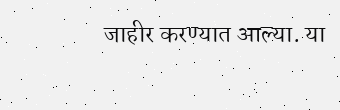जाहीर करण्यात आल्या. या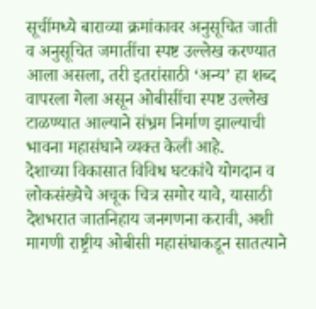सूचींमध्ये बाराव्या क्रमांकावर अनुसूचित जाती व अनुसूचित जमातींचा स्पष्ट उल्लेख करण्यात आला असला, तरी इतरांसाठी ‘अन्य’ हा शब्द वापरला गेला असून ओबीसींचा स्पष्ट उल्लेख टाळण्यात आल्याने संभ्रम निर्माण झाल्याची भावना महासंघाने व्यक्त केली आहे.
देशाच्या विकासात विविध घटकांचे योगदान व लोकसंख्येचे अचूक चित्र समोर यावे, यासाठी देशभरात जातनिहाय जनगणना करावी, अशी मागणी राष्ट्रीय ओबीसी महासंघाकडून सातत्याने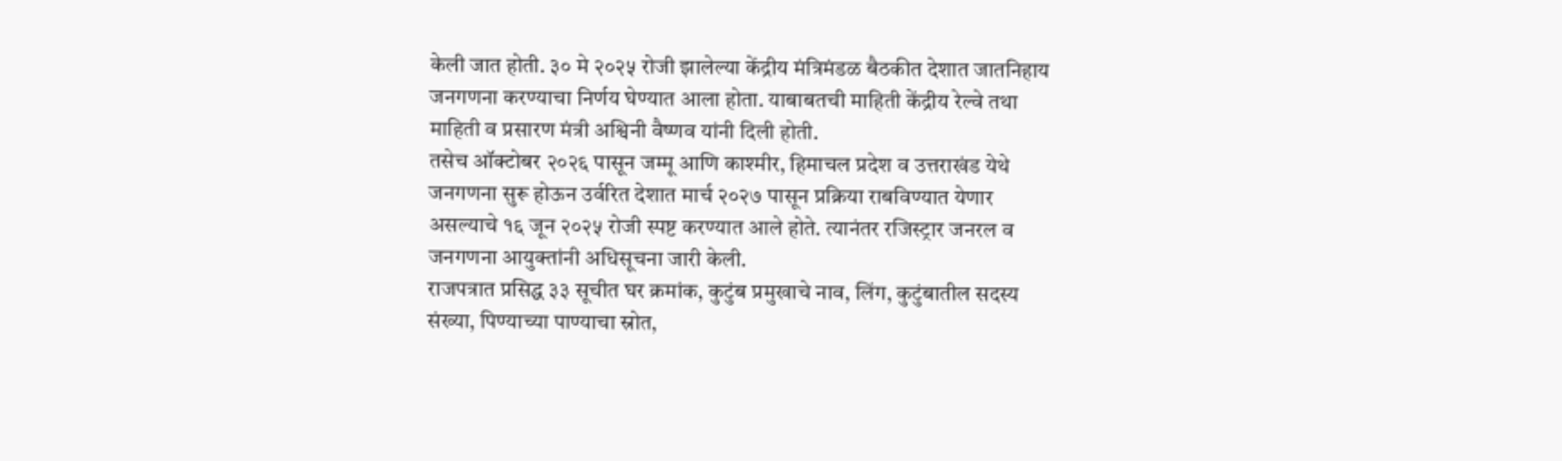केली जात होती. ३० मे २०२५ रोजी झालेल्या केंद्रीय मंत्रिमंडळ बैठकीत देशात जातनिहाय जनगणना करण्याचा निर्णय घेण्यात आला होता. याबाबतची माहिती केंद्रीय रेल्वे तथा माहिती व प्रसारण मंत्री अश्विनी वैष्णव यांनी दिली होती.
तसेच ऑक्टोबर २०२६ पासून जम्मू आणि काश्मीर, हिमाचल प्रदेश व उत्तराखंड येथे जनगणना सुरू होऊन उर्वरित देशात मार्च २०२७ पासून प्रक्रिया राबविण्यात येणार असल्याचे १६ जून २०२५ रोजी स्पष्ट करण्यात आले होते. त्यानंतर रजिस्ट्रार जनरल व जनगणना आयुक्तांनी अधिसूचना जारी केली.
राजपत्रात प्रसिद्ध ३३ सूचीत घर क्रमांक, कुटुंब प्रमुखाचे नाव, लिंग, कुटुंबातील सदस्य संख्या, पिण्याच्या पाण्याचा स्रोत,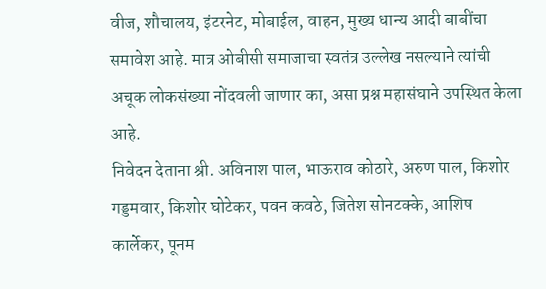वीज, शौचालय, इंटरनेट, मोबाईल, वाहन, मुख्य धान्य आदी बाबींचा समावेश आहे. मात्र ओबीसी समाजाचा स्वतंत्र उल्लेख नसल्याने त्यांची अचूक लोकसंख्या नोंदवली जाणार का, असा प्रश्न महासंघाने उपस्थित केला आहे.
निवेदन देताना श्री. अविनाश पाल, भाऊराव कोठारे, अरुण पाल, किशोर गड्डमवार, किशोर घोटेकर, पवन कवठे, जितेश सोनटक्के, आशिष कार्लेकर, पूनम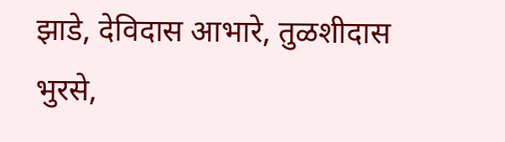झाडे, देविदास आभारे, तुळशीदास भुरसे,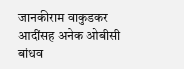जानकीराम वाकुडकर आदींसह अनेक ओबीसी बांधव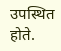उपस्थित होते.